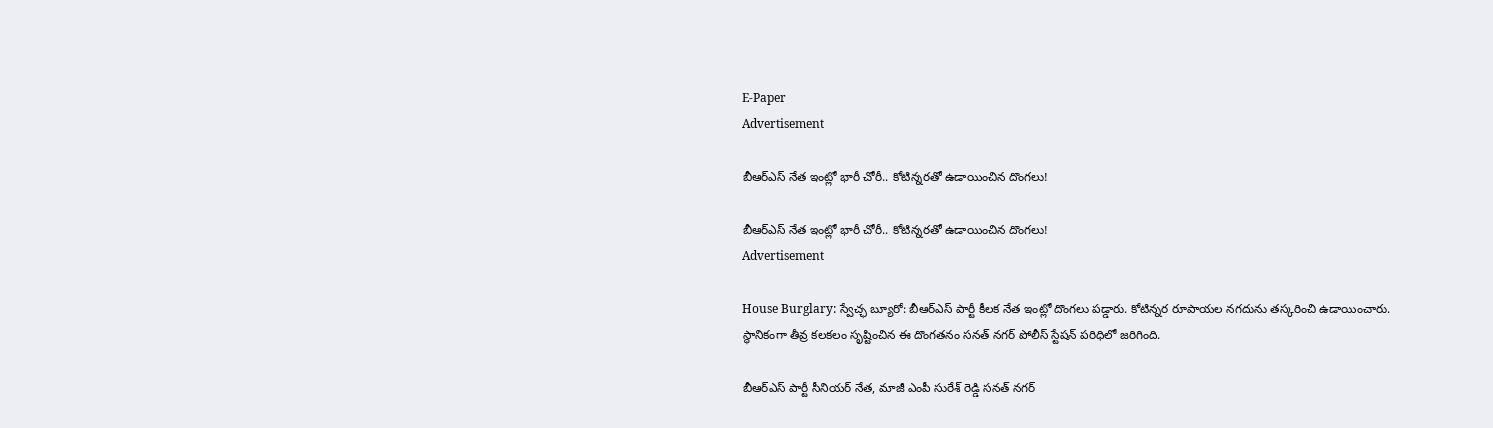E-Paper
Advertisement

బీఆర్ఎస్ నేత ఇంట్లో భారీ చోరీ.. కోటిన్నరతో ఉడాయించిన దొంగలు!

బీఆర్ఎస్ నేత ఇంట్లో భారీ చోరీ.. కోటిన్నరతో ఉడాయించిన దొంగలు!
Advertisement

House Burglary: స్వేచ్ఛ బ్యూరో: బీఆర్ఎస్ పార్టీ కీలక నేత ఇంట్లో దొంగలు పడ్డారు. కోటిన్నర రూపాయల నగదును తస్కరించి ఉడాయించారు. స్థానికంగా తీవ్ర కలకలం సృష్టించిన ఈ దొంగతనం సనత్ నగర్ పోలీస్ స్టేషన్ పరిధిలో జరిగింది.

బీఆర్ఎస్ పార్టీ సీనియర్ నేత, మాజీ ఎంపీ సురేశ్ రెడ్డి సనత్ నగర్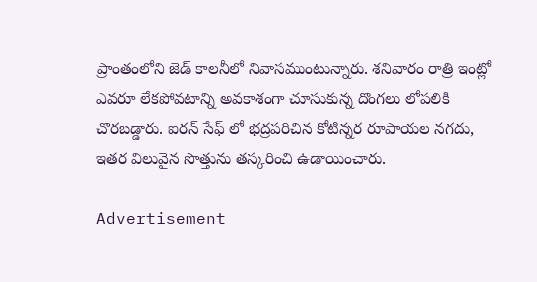ప్రాంతంలోని జెడ్ కాలనీలో నివాసముంటున్నారు. శనివారం రాత్రి ఇంట్లో ఎవరూ లేకపోవటాన్ని అవకాశంగా చూసుకున్న దొంగలు లోపలికి చొరబడ్డారు. ఐరన్ సేఫ్ లో భద్రపరిచిన కోటిన్నర రూపాయల నగదు, ఇతర విలువైన సొత్తును తస్కరించి ఉడాయించారు.

Advertisement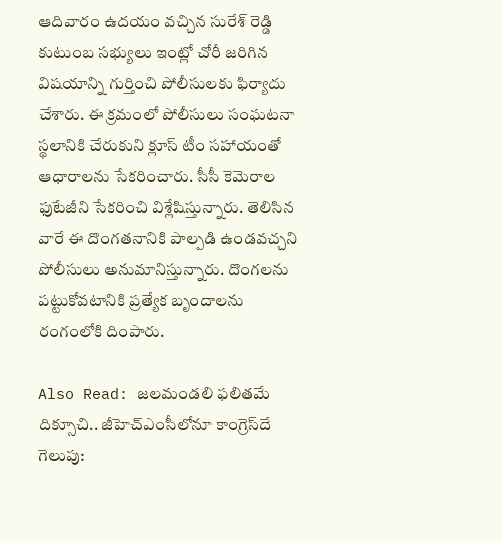ఆదివారం ఉదయం వచ్చిన సురేశ్ రెడ్డి కుటుంబ సభ్యులు ఇంట్లో చోరీ జరిగిన విషయాన్ని గుర్తించి పోలీసులకు ఫిర్యాదు చేశారు. ఈ క్రమంలో పోలీసులు సంఘటనా స్థలానికి చేరుకుని క్లూస్ టీం సహాయంతో ఆధారాలను సేకరించారు. సీసీ కెమెరాల ఫుటేజీని సేకరించి విశ్లేషిస్తున్నారు. తెలిసిన వారే ఈ దొంగతనానికి పాల్పడి ఉండవచ్చని పోలీసులు అనుమానిస్తున్నారు. దొంగలను పట్టుకోవటానికి ప్రత్యేక బృందాలను రంగంలోకి దింపారు.

Also Read: జలమండలి ఫలితమే దిక్సూచి.. జీహెచ్‌ఎంసీలోనూ కాంగ్రెస్‌దే గెలుపు: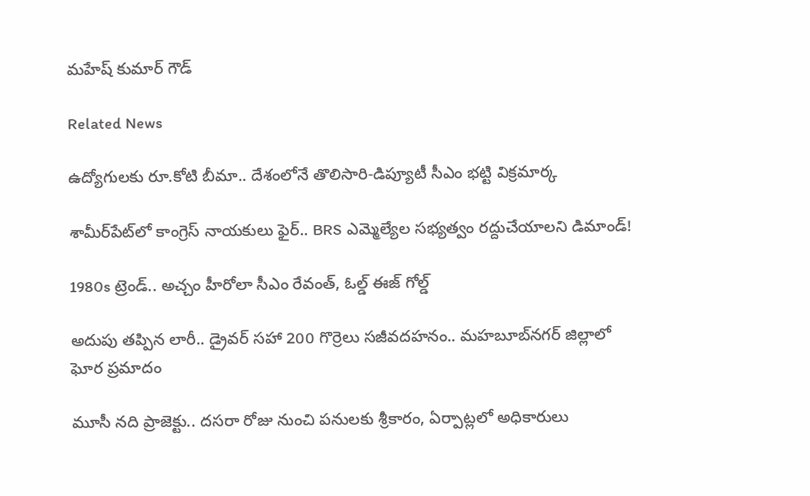మహేష్ కుమార్ గౌడ్

Related News

ఉద్యోగులకు రూ.కోటి బీమా.. దేశంలోనే తొలిసారి-డిప్యూటీ సీఎం భట్టి విక్రమార్క

శామీర్‌పేట్‌లో కాంగ్రెస్ నాయకులు ఫైర్.. BRS ఎమ్మెల్యేల సభ్యత్వం రద్దుచేయాలని డిమాండ్!

1980s ట్రెండ్.. అచ్చం హీరోలా సీఎం రేవంత్, ఓల్డ్ ఈజ్ గోల్డ్

అదుపు తప్పిన లారీ.. డ్రైవర్‌ సహా 200 గొర్రెలు సజీవదహనం.. మహబూబ్‌నగర్ జిల్లాలో ఘోర ప్రమాదం

మూసీ నది ప్రాజెక్టు.. దసరా రోజు నుంచి పనులకు శ్రీకారం, ఏర్పాట్లలో అధికారులు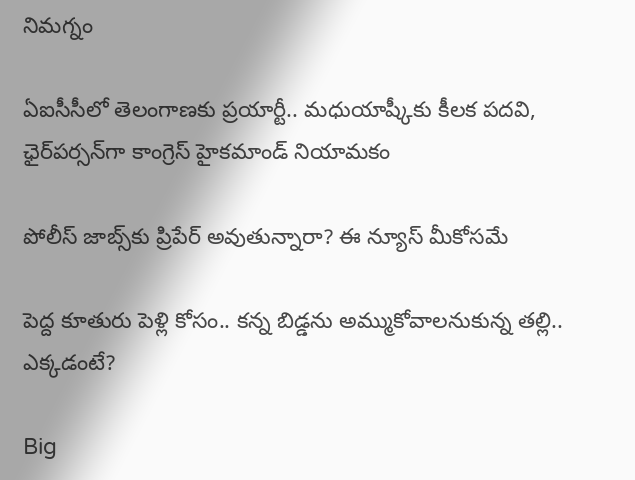నిమగ్నం

ఏఐసీసీలో తెలంగాణకు ప్రయార్టీ.. మధుయాష్కీకు కీలక పదవి, ఛైర్‌పర్సన్‌గా కాంగ్రెస్ హైకమాండ్ నియామకం

పోలీస్ జాబ్స్‌కు ప్రిపేర్ అవుతున్నారా? ఈ న్యూస్ మీకోసమే

పెద్ద కూతురు పెళ్లి కోసం.. కన్న బిడ్డను అమ్ముకోవాలనుకున్న తల్లి.. ఎక్కడంటే?

Big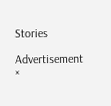Stories

Advertisement
×